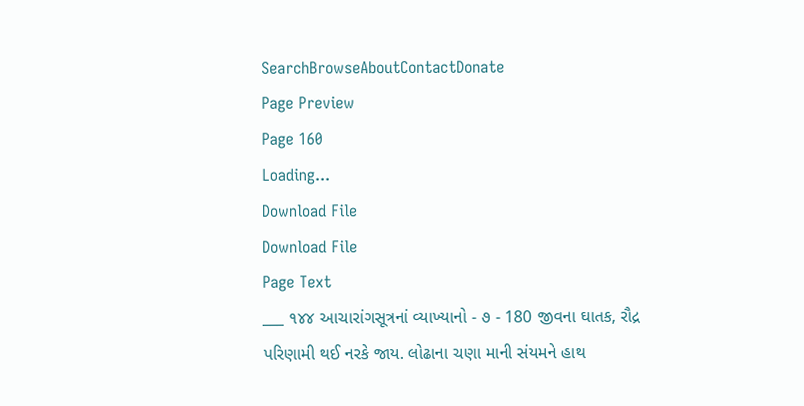SearchBrowseAboutContactDonate
Page Preview
Page 160
Loading...
Download File
Download File
Page Text
___ ૧૪૪ આચારાંગસૂત્રનાં વ્યાખ્યાનો - ૭ - 180 જીવના ઘાતક, રૌદ્ર પરિણામી થઈ નરકે જાય. લોઢાના ચણા માની સંયમને હાથ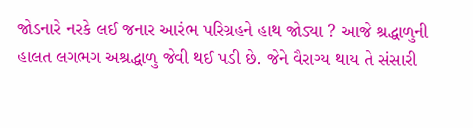જોડનારે નરકે લઈ જનાર આરંભ પરિગ્રહને હાથ જોડ્યા ? આજે શ્રદ્ધાળુની હાલત લગભગ અશ્રદ્ધાળુ જેવી થઈ પડી છે. જેને વૈરાગ્ય થાય તે સંસારી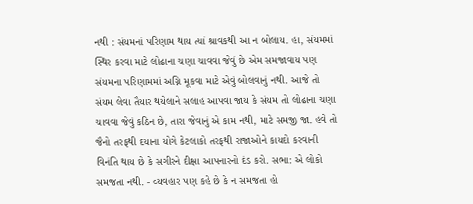નથી : સંયમનાં પરિણામ થાય ત્યાં શ્રાવકથી આ ન બોલાય. હા, સંયમમાં સ્થિર કરવા માટે લોઢાના ચણા ચાવવા જેવું છે એમ સમજાવાય પણ સંયમના પરિણામમાં અગ્નિ મૂકવા માટે એવું બોલવાનું નથી. આજે તો સંયમ લેવા તૈયાર થયેલાને સલાહ આપવા જાય કે સંયમ તો લોઢાના ચણા ચાવવા જેવું કઠિન છે, તારા જેવાનું એ કામ નથી, માટે સમજી જા. હવે તો જૈનો તરફથી દયાના યોગે કેટલાકો તરફથી રાજાઓને કાયદો કરવાની વિનંતિ થાય છે કે સગીરને દીક્ષા આપનારનો દંડ કરો. સભા: એ લોકો સમજતા નથી. - વ્યવહાર પણ કહે છે કે ન સમજતા હો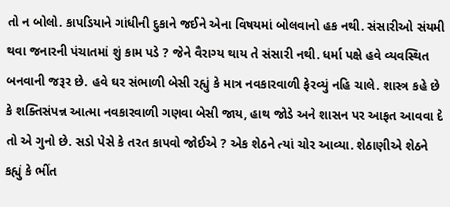તો ન બોલો. કાપડિયાને ગાંધીની દુકાને જઈને એના વિષયમાં બોલવાનો હક નથી. સંસારીઓ સંયમી થવા જનારની પંચાતમાં શું કામ પડે ? જેને વૈરાગ્ય થાય તે સંસારી નથી. ધર્મા પક્ષે હવે વ્યવસ્થિત બનવાની જરૂર છે. હવે ઘર સંભાળી બેસી રહ્યું કે માત્ર નવકારવાળી ફેરવ્યું નહિ ચાલે. શાસ્ત્ર કહે છે કે શક્તિસંપન્ન આત્મા નવકારવાળી ગણવા બેસી જાય, હાથ જોડે અને શાસન પર આફત આવવા દે તો એ ગુનો છે. સડો પેસે કે તરત કાપવો જોઈએ ? એક શેઠને ત્યાં ચોર આવ્યા. શેઠાણીએ શેઠને કહ્યું કે ભીંત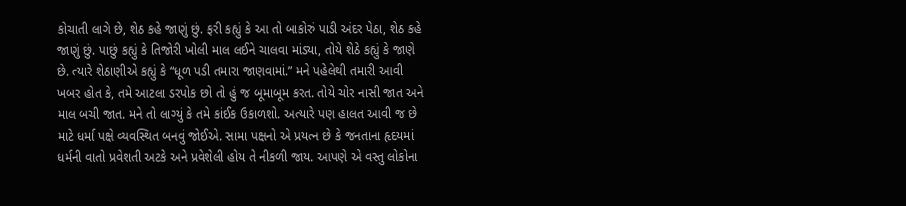કોચાતી લાગે છે, શેઠ કહે જાણું છું. ફરી કહ્યું કે આ તો બાકોરું પાડી અંદર પેઠા, શેઠ કહે જાણું છું. પાછું કહ્યું કે તિજોરી ખોલી માલ લઈને ચાલવા માંડ્યા, તોયે શેઠે કહ્યું કે જાણે છે. ત્યારે શેઠાણીએ કહ્યું કે “ધૂળ પડી તમારા જાણવામાં.” મને પહેલેથી તમારી આવી ખબર હોત કે, તમે આટલા ડરપોક છો તો હું જ બૂમાબૂમ કરત. તોયે ચોર નાસી જાત અને માલ બચી જાત. મને તો લાગ્યું કે તમે કાંઈક ઉકાળશો. અત્યારે પણ હાલત આવી જ છે માટે ધર્મા પક્ષે વ્યવસ્થિત બનવું જોઈએ. સામા પક્ષનો એ પ્રયત્ન છે કે જનતાના હૃદયમાં ધર્મની વાતો પ્રવેશતી અટકે અને પ્રવેશેલી હોય તે નીકળી જાય. આપણે એ વસ્તુ લોકોના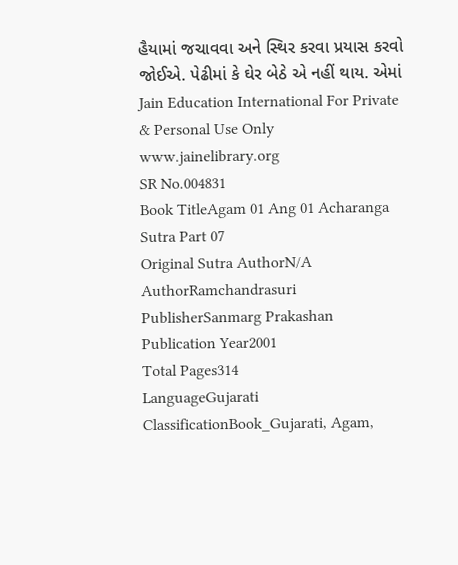હૈયામાં જચાવવા અને સ્થિર કરવા પ્રયાસ કરવો જોઈએ. પેઢીમાં કે ઘેર બેઠે એ નહીં થાય. એમાં Jain Education International For Private & Personal Use Only www.jainelibrary.org
SR No.004831
Book TitleAgam 01 Ang 01 Acharanga Sutra Part 07
Original Sutra AuthorN/A
AuthorRamchandrasuri
PublisherSanmarg Prakashan
Publication Year2001
Total Pages314
LanguageGujarati
ClassificationBook_Gujarati, Agam,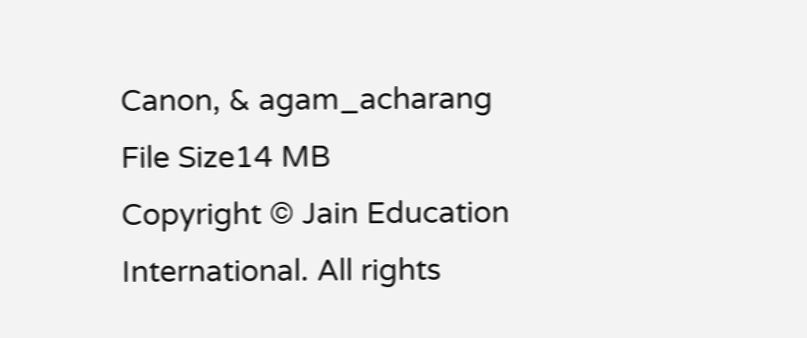Canon, & agam_acharang
File Size14 MB
Copyright © Jain Education International. All rights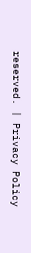reserved. | Privacy Policy